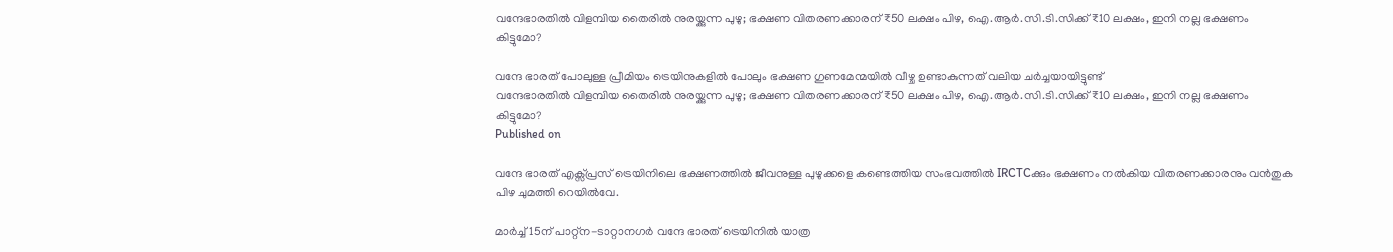വന്ദേഭാരതില്‍ വിളമ്പിയ തൈരില്‍ നുരയ്ക്കുന്ന പുഴു; ഭക്ഷണ വിതരണക്കാരന് ₹50 ലക്ഷം പിഴ, ഐ.ആര്‍.സി.ടി.സിക്ക് ₹10 ലക്ഷം, ഇനി നല്ല ഭക്ഷണം കിട്ടുമോ?

വന്ദേ ഭാരത് പോലുള്ള പ്രീമിയം ട്രെയിനുകളില്‍ പോലും ഭക്ഷണ ഗുണമേന്മയില്‍ വീഴ്ച ഉണ്ടാകുന്നത് വലിയ ചര്‍ച്ചയായിട്ടുണ്ട്
വന്ദേഭാരതില്‍ വിളമ്പിയ തൈരില്‍ നുരയ്ക്കുന്ന പുഴു; ഭക്ഷണ വിതരണക്കാരന് ₹50 ലക്ഷം പിഴ, ഐ.ആര്‍.സി.ടി.സിക്ക് ₹10 ലക്ഷം, ഇനി നല്ല ഭക്ഷണം കിട്ടുമോ?
Published on

വന്ദേ ഭാരത് എക്സ്പ്രസ് ട്രെയിനിലെ ഭക്ഷണത്തില്‍ ജീവനുള്ള പുഴുക്കളെ കണ്ടെത്തിയ സംഭവത്തില്‍ IRCTCക്കും ഭക്ഷണം നല്‍കിയ വിതരണക്കാരനും വന്‍തുക പിഴ ചുമത്തി റെയില്‍വേ.

മാര്‍ച്ച് 15ന് പാറ്റ്‌ന-ടാറ്റാനഗര്‍ വന്ദേ ഭാരത് ട്രെയിനില്‍ യാത്ര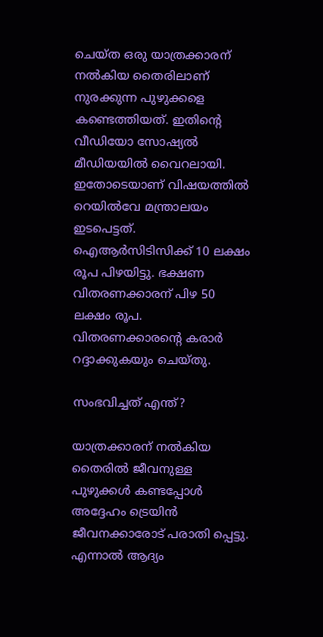ചെയ്ത ഒരു യാത്രക്കാരന് നല്‍കിയ തൈരിലാണ് നുരക്കുന്ന പുഴുക്കളെ കണ്ടെത്തിയത്. ഇതിന്റെ വീഡിയോ സോഷ്യല്‍ മീഡിയയില്‍ വൈറലായി. ഇതോടെയാണ് വിഷയത്തില്‍ റെയില്‍വേ മന്ത്രാലയം ഇടപെട്ടത്. ഐആര്‍സിടിസിക്ക് 10 ലക്ഷം രൂപ പിഴയിട്ടു. ഭക്ഷണ വിതരണക്കാരന് പിഴ 50 ലക്ഷം രൂപ. വിതരണക്കാരന്റെ കരാര്‍ റദ്ദാക്കുകയും ചെയ്തു.

സംഭവിച്ചത് എന്ത്?

യാത്രക്കാരന് നല്‍കിയ തൈരില്‍ ജീവനുള്ള പുഴുക്കള്‍ കണ്ടപ്പോള്‍ അദ്ദേഹം ട്രെയിന്‍ ജീവനക്കാരോട് പരാതി പ്പെട്ടു. എന്നാല്‍ ആദ്യം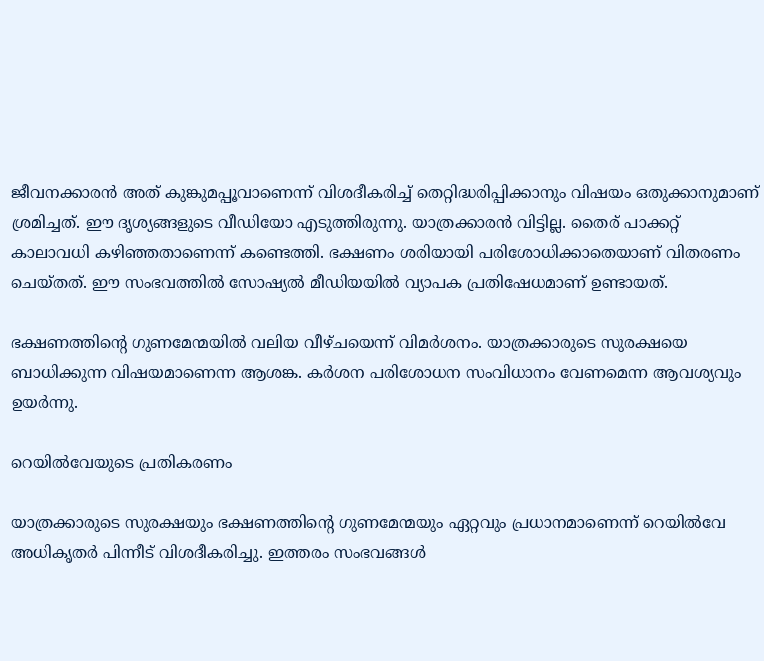ജീവനക്കാരന്‍ അത് കുങ്കുമപ്പൂവാണെന്ന് വിശദീകരിച്ച് തെറ്റിദ്ധരിപ്പിക്കാനും വിഷയം ഒതുക്കാനുമാണ് ശ്രമിച്ചത്. ഈ ദൃശ്യങ്ങളുടെ വീഡിയോ എടുത്തിരുന്നു. യാത്രക്കാരന്‍ വിട്ടില്ല. തൈര് പാക്കറ്റ് കാലാവധി കഴിഞ്ഞതാണെന്ന് കണ്ടെത്തി. ഭക്ഷണം ശരിയായി പരിശോധിക്കാതെയാണ് വിതരണം ചെയ്തത്. ഈ സംഭവത്തില്‍ സോഷ്യല്‍ മീഡിയയില്‍ വ്യാപക പ്രതിഷേധമാണ് ഉണ്ടായത്.

ഭക്ഷണത്തിന്റെ ഗുണമേന്മയില്‍ വലിയ വീഴ്ചയെന്ന് വിമര്‍ശനം. യാത്രക്കാരുടെ സുരക്ഷയെ ബാധിക്കുന്ന വിഷയമാണെന്ന ആശങ്ക. കര്‍ശന പരിശോധന സംവിധാനം വേണമെന്ന ആവശ്യവും ഉയര്‍ന്നു.

റെയില്‍വേയുടെ പ്രതികരണം

യാത്രക്കാരുടെ സുരക്ഷയും ഭക്ഷണത്തിന്റെ ഗുണമേന്മയും ഏറ്റവും പ്രധാനമാണെന്ന് റെയില്‍വേ അധികൃതര്‍ പിന്നീട് വിശദീകരിച്ചു. ഇത്തരം സംഭവങ്ങള്‍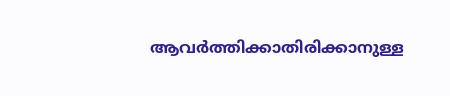ആവര്‍ത്തിക്കാതിരിക്കാനുള്ള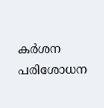കര്‍ശന പരിശോധന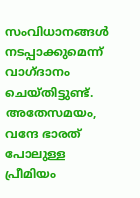സംവിധാനങ്ങള്‍ നടപ്പാക്കുമെന്ന് വാഗ്ദാനം ചെയ്തിട്ടുണ്ട്. അതേസമയം, വന്ദേ ഭാരത് പോലുള്ള പ്രീമിയം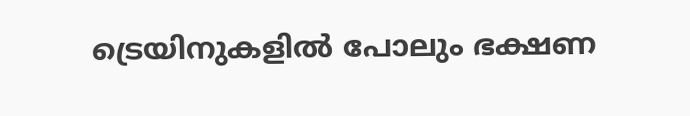ട്രെയിനുകളില്‍ പോലും ഭക്ഷണ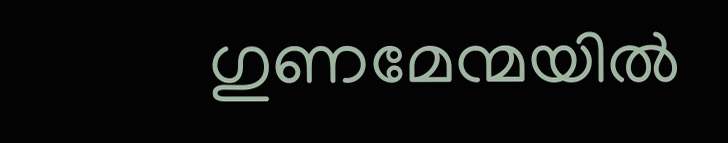ഗുണമേന്മയില്‍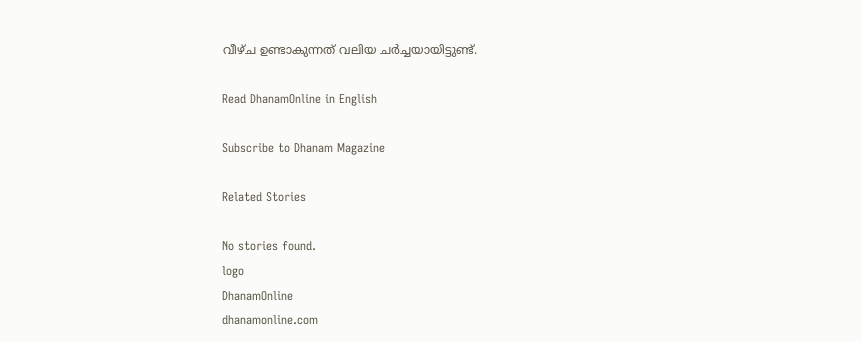വീഴ്ച ഉണ്ടാകുന്നത് വലിയ ചര്‍ച്ചയായിട്ടുണ്ട്.

Read DhanamOnline in English

Subscribe to Dhanam Magazine

Related Stories

No stories found.
logo
DhanamOnline
dhanamonline.com